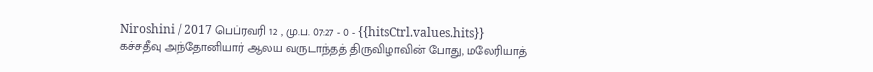Niroshini / 2017 பெப்ரவரி 12 , மு.ப. 07:27 - 0 - {{hitsCtrl.values.hits}}
கச்சதீவு அந்தோனியார் ஆலய வருடாந்தத் திருவிழாவின் போது, மலேரியாத்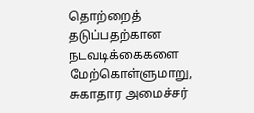தொற்றைத் தடுப்பதற்கான நடவடிக்கைகளை மேற்கொள்ளுமாறு, சுகாதார அமைச்சர்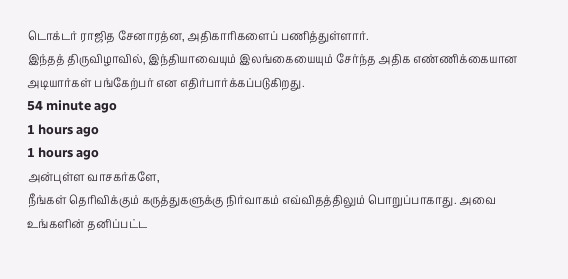டொக்டர் ராஜித சேனாரத்ன, அதிகாரிகளைப் பணித்துள்ளார்.
இந்தத் திருவிழாவில், இந்தியாவையும் இலங்கையையும் சேர்ந்த அதிக எண்ணிக்கையான அடியார்கள் பங்கேற்பர் என எதிர்பார்க்கப்படுகிறது.
54 minute ago
1 hours ago
1 hours ago
அன்புள்ள வாசகர்களே,
நீங்கள் தெரிவிக்கும் கருத்துகளுக்கு நிர்வாகம் எவ்விதத்திலும் பொறுப்பாகாது. அவை உங்களின் தனிப்பட்ட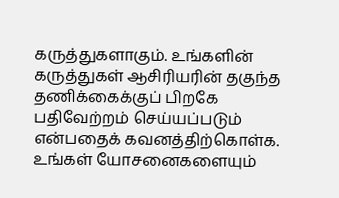கருத்துகளாகும். உங்களின் கருத்துகள் ஆசிரியரின் தகுந்த தணிக்கைக்குப் பிறகே பதிவேற்றம் செய்யப்படும் என்பதைக் கவனத்திற்கொள்க. உங்கள் யோசனைகளையும்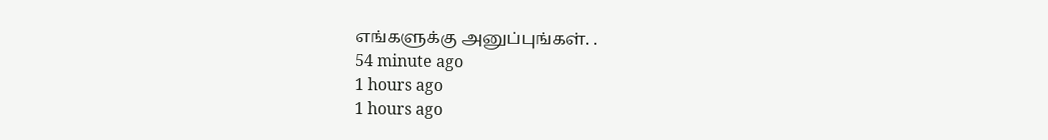எங்களுக்கு அனுப்புங்கள். .
54 minute ago
1 hours ago
1 hours ago